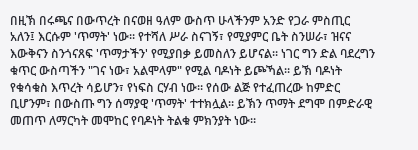በዚኽ በሩጫና በውጥረት በናወዘ ዓለም ውስጥ ሁላችንም አንድ የጋራ ምስጢር አለን፤ እርሱም 'ጥማት' ነው። የተሻለ ሥራ ስናገኝ፣ የሚያምር ቤት ስንሠራ፣ ዝናና እውቅናን ስንጎናጸፍ 'ጥማታችን' የሚያበቃ ይመስለን ይሆናል። ነገር ግን ድል ባደረግን ቁጥር ውስጣችን "ገና ነው፣ አልሞላም" የሚል ባዶነት ይጮኻል። ይኽ ባዶነት የቁሳቁስ እጥረት ሳይሆን፣ የነፍስ ርሃብ ነው። የሰው ልጅ የተፈጠረው ከምድር ቢሆንም፣ በውስጡ ግን ሰማያዊ 'ጥማት' ተተክሏል። ይኽን ጥማት ደግሞ በምድራዊ መጠጥ ለማርካት መሞከር የባዶነት ትልቁ ምክንያት ነው።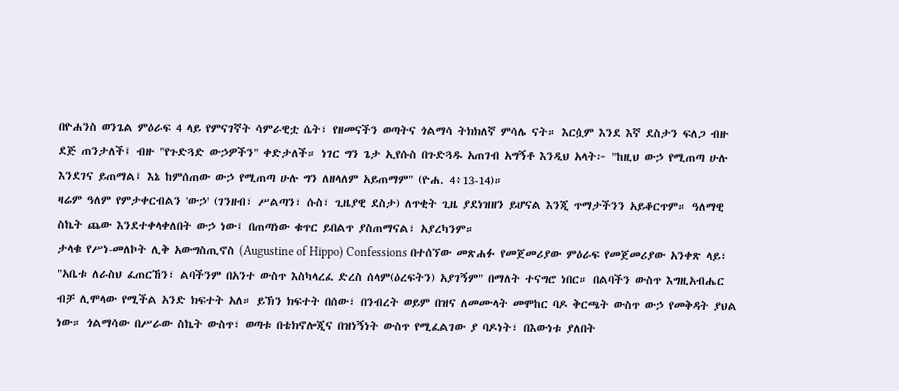በዮሐንስ ወንጌል ምዕራፍ 4 ላይ የምናገኛት ሳምራዊቷ ሴት፣ የዘመናችን ወጣትና ጎልማሳ ትክክለኛ ምሳሌ ናት። እርሷም እንደ እኛ ደስታን ፍለጋ ብዙ ደጅ ጠንታለች፤ ብዙ "የጉድጓድ ውኃዎችን" ቀድታለች። ነገር ግን ጌታ ኢየሱስ በጉድጓዱ አጠገብ አግኝቶ እንዲህ አላት፦ "ከዚህ ውኃ የሚጠጣ ሁሉ እንደገና ይጠማል፤ እኔ ከምሰጠው ውኃ የሚጠጣ ሁሉ ግን ለዘላለም አይጠማም" (ዮሐ. 4፥13-14)።
ዛሬም ዓለም የምታቀርብልን 'ውኃ' (ገንዘብ፣ ሥልጣን፣ ሱስ፣ ጊዜያዊ ደስታ) ለጥቂት ጊዜ ያደነዝዘን ይሆናል እንጂ ጥማታችንን አይቆርጥም። ዓለማዊ ስኬት ጨው እንደተቀላቀለበት ውኃ ነው፤ በጠጣነው ቁጥር ይበልጥ ያስጠማናል፣ አያረካንም።
ታላቁ የሥነ-መለኮት ሊቅ አውግስጢኖስ (Augustine of Hippo) Confessions በተሰኘው መጽሐፉ የመጀመሪያው ምዕራፍ የመጀመሪያው አንቀጽ ላይ፣ "አቤቱ ለራስህ ፈጠርኸን፣ ልባችንም በአንተ ውስጥ እስካላረፈ ድረስ ሰላም(ዕረፍትን) አያገኝም" በማለት ተናግሮ ነበር። በልባችን ውስጥ እግዚአብሔር ብቻ ሊሞላው የሚችል አንድ ክፍተት አለ። ይኽን ክፍተት በሰው፣ በንብረት ወይም በዝና ለመሙላት መሞከር ባዶ ቅርጫት ውስጥ ውኃ የመቅዳት ያህል ነው። ጎልማሳው በሥራው ስኬት ውስጥ፣ ወጣቱ በቴክኖሎጂና በዝነኝነት ውስጥ የሚፈልገው ያ ባዶነት፣ በእውነቱ ያለበት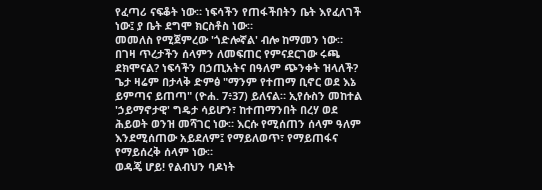የፈጣሪ ናፍቆት ነው። ነፍሳችን የጠፋችበትን ቤት እየፈለገች ነው፤ ያ ቤት ደግሞ ክርስቶስ ነው።
መመለስ የሚጀምረው 'ጎድሎኛል' ብሎ ከማመን ነው። በገዛ ጥረታችን ሰላምን ለመፍጠር የምናደርገው ሩጫ ደክሞናል? ነፍሳችን በኃጢአትና በዓለም ጭንቀት ዝላለች? ጌታ ዛሬም በታላቅ ድምፅ "ማንም የተጠማ ቢኖር ወደ እኔ ይምጣና ይጠጣ" (ዮሐ. 7፥37) ይለናል። ኢየሱስን መከተል 'ኃይማኖታዊ' ግዴታ ሳይሆን፣ ከተጠማንበት በረሃ ወደ ሕይወት ወንዝ መሻገር ነው። እርሱ የሚሰጠን ሰላም ዓለም እንደሚሰጠው አይደለም፤ የማይለወጥ፣ የማይጠፋና የማይሰረቅ ሰላም ነው።
ወዳጄ ሆይ! የልብህን ባዶነት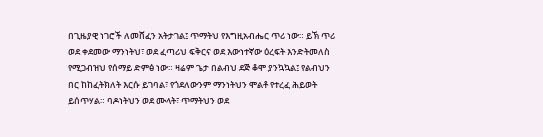በጊዜያዊ ነገሮች ለመሸፈን አትታገል፤ ጥማትህ የእግዚአብሔር ጥሪ ነው። ይኽ ጥሪ ወደ ቀደመው ማንነትህ፣ ወደ ፈጣሪህ ፍቅርና ወደ እውነተኛው ዕረፍት እንድትመለስ የሚጋብዝህ የሰማይ ድምፅ ነው። ዛሬም ጌታ በልብህ ደጅ ቆሞ ያንኳኳል፤ የልብህን በር ከከፈትክለት እርሱ ይገባል፣ የጎደለውንም ማንነትህን ሞልቶ የተረፈ ሕይወት ይሰጥሃል። ባዶነትህን ወደ ሙላት፣ ጥማትህን ወደ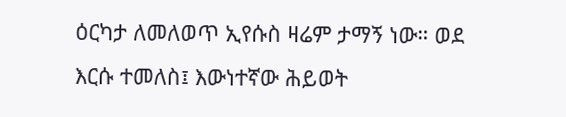ዕርካታ ለመለወጥ ኢየሱስ ዛሬም ታማኝ ነው። ወደ እርሱ ተመለስ፤ እውነተኛው ሕይወት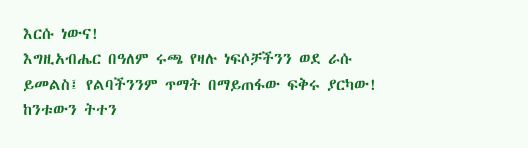እርሱ ነውና!
እግዚአብሔር በዓለም ሩጫ የዛሉ ነፍሶቻችንን ወደ ራሱ ይመልስ፤ የልባችንንም ጥማት በማይጠፋው ፍቅሩ ያርካው! ከንቱውን ትተን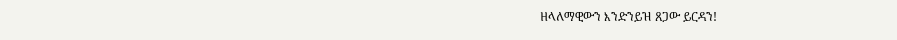ዘላለማዊውን እንድንይዝ ጸጋው ይርዳን!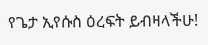የጌታ ኢየሱስ ዕረፍት ይብዛላችሁ!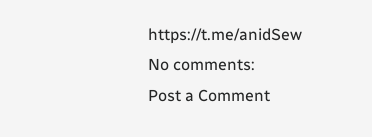https://t.me/anidSew
No comments:
Post a Comment